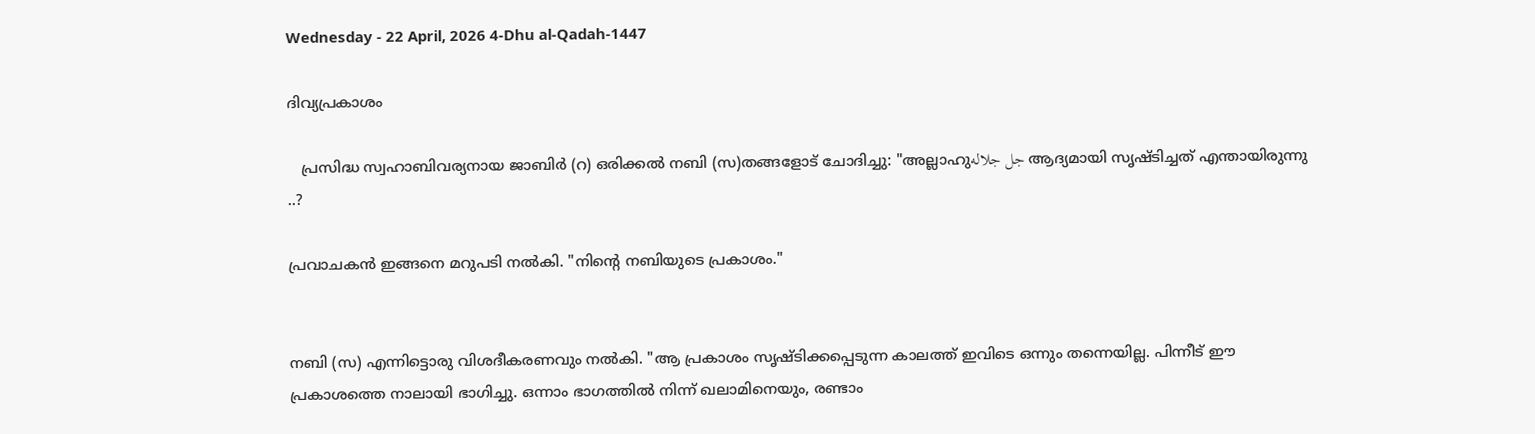Wednesday - 22 April, 2026 4-Dhu al-Qadah-1447

ദിവ്യപ്രകാശം

   പ്രസിദ്ധ സ്വഹാബിവര്യനായ ജാബിർ (റ) ഒരിക്കൽ നബി (സ)തങ്ങളോട് ചോദിച്ചു: "അല്ലാഹുجل جلاله ആദ്യമായി സൃഷ്ടിച്ചത് എന്തായിരുന്നു ..?

പ്രവാചകൻ ഇങ്ങനെ മറുപടി നൽകി. "നിന്റെ നബിയുടെ പ്രകാശം."


നബി (സ) എന്നിട്ടൊരു വിശദീകരണവും നൽകി. "ആ പ്രകാശം സൃഷ്‌ടിക്കപ്പെടുന്ന കാലത്ത് ഇവിടെ ഒന്നും തന്നെയില്ല. പിന്നീട് ഈ പ്രകാശത്തെ നാലായി ഭാഗിച്ചു. ഒന്നാം ഭാഗത്തിൽ നിന്ന് ഖലാമിനെയും, രണ്ടാം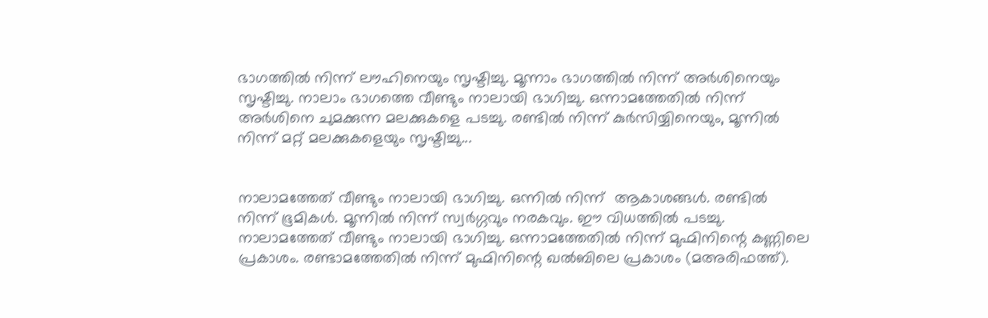ഭാഗത്തിൽ നിന്ന് ലൗഹിനെയും സൃഷ്ടിച്ചു. മൂന്നാം ഭാഗത്തിൽ നിന്ന് അർശിനെയും സൃഷ്ടിച്ചു. നാലാം ഭാഗത്തെ വീണ്ടും നാലായി ഭാഗിച്ചു. ഒന്നാമത്തേതിൽ നിന്ന് അർശിനെ ചുമക്കുന്ന മലക്കുകളെ പടച്ചു. രണ്ടിൽ നിന്ന് കുർസിയ്യിനെയും, മൂന്നിൽ നിന്ന് മറ്റ് മലക്കുകളെയും സൃഷ്ടിച്ചു...


നാലാമത്തേത് വീണ്ടും നാലായി ഭാഗിച്ചു. ഒന്നിൽ നിന്ന്  ആകാശങ്ങൾ. രണ്ടിൽ നിന്ന് ഭൂമികൾ. മൂന്നിൽ നിന്ന് സ്വർഗ്ഗവും നരകവും. ഈ വിധത്തിൽ പടച്ചു. നാലാമത്തേത് വീണ്ടും നാലായി ഭാഗിച്ചു. ഒന്നാമത്തേതിൽ നിന്ന് മുഹ്മിനിന്റെ കണ്ണിലെ പ്രകാശം. രണ്ടാമത്തേതിൽ നിന്ന് മുഹ്മിനിന്റെ ഖൽബിലെ പ്രകാശം (മഅരിഫത്ത്).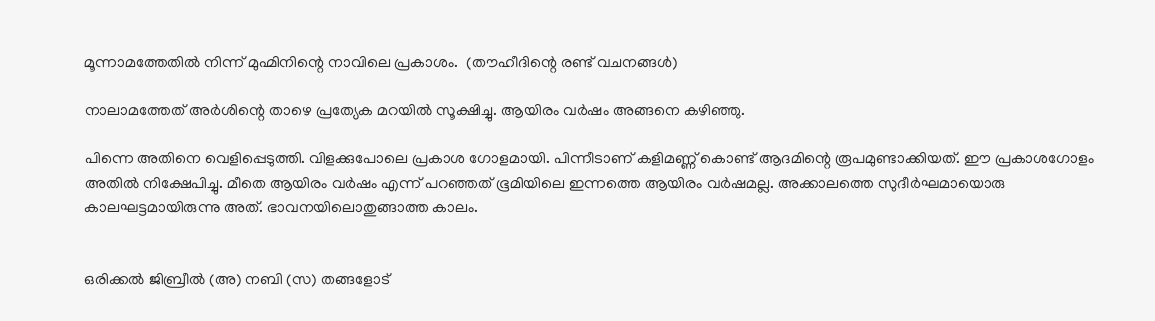മൂന്നാമത്തേതിൽ നിന്ന് മുഹ്മിനിന്റെ നാവിലെ പ്രകാശം.  (തൗഹീദിന്റെ രണ്ട് വചനങ്ങൾ)

നാലാമത്തേത് അർശിന്റെ താഴെ പ്രത്യേക മറയിൽ സൂക്ഷിച്ചു. ആയിരം വർഷം അങ്ങനെ കഴിഞ്ഞു.

പിന്നെ അതിനെ വെളിപ്പെടുത്തി. വിളക്കുപോലെ പ്രകാശ ഗോളമായി. പിന്നീടാണ് കളിമണ്ണ് കൊണ്ട് ആദമിന്റെ രൂപമുണ്ടാക്കിയത്. ഈ പ്രകാശഗോളം അതിൽ നിക്ഷേപിച്ചു. മീതെ ആയിരം വർഷം എന്ന് പറഞ്ഞത് ഭൂമിയിലെ ഇന്നത്തെ ആയിരം വർഷമല്ല. അക്കാലത്തെ സുദീർഘമായൊരു കാലഘട്ടമായിരുന്നു അത്. ഭാവനയിലൊതുങ്ങാത്ത കാലം.


ഒരിക്കൽ ജിബ്രീൽ (അ) നബി (സ) തങ്ങളോട്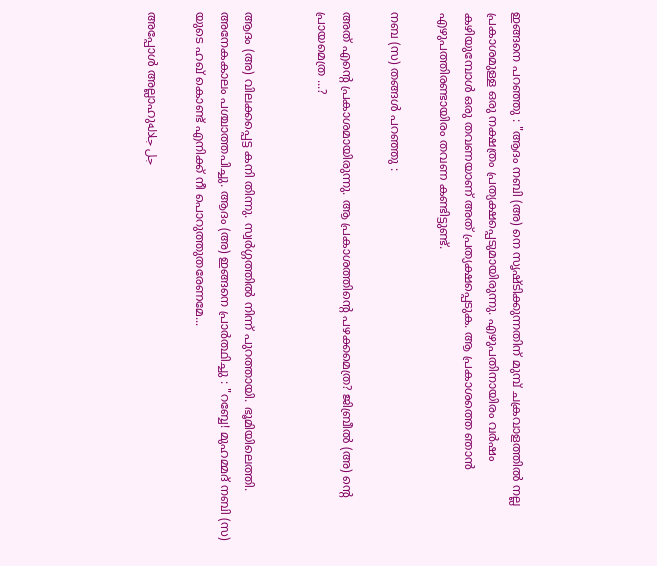ഇങ്ങനെ പറഞ്ഞു : "ആദം നബി (അ) നെ സൃഷ്ടിക്കുന്നതിന് മുമ്പ് ചക്രവാളത്തിൽ നല്ല പ്രകാശമുള്ള ഒരു നക്ഷത്രം പ്രത്യക്ഷപ്പെടുമായിരുന്നു. എഴുപതിനായിരം വർഷം കഴിയുമ്പോൾ ഒരു തവണയാണ് അത് പ്രത്യക്ഷപ്പെടുക. ആ പ്രകാശത്തെ ഞാൻ എഴുപത്തിരണ്ടായിരം തവണ കണ്ടിട്ടുണ്ട്.

നബ (സ) തങ്ങൾ പറഞ്ഞു :

അത് എന്റെ പ്രകാശമായിരുന്നു. ആ പ്രകാശത്തിന്റെ പഴക്കമെത്ര? ജിബ്രീൽ (അ) ന്റെ പ്രായമെത്ര ...?


ആദം (അ) വിലക്കപ്പെട്ട കനി തിന്നു. സ്വർഗ്ഗത്തിൽ നിന്ന് പുറത്തായി. ഭൂമിയിലെത്തി. അനേകകാലം പശ്ചാത്തപിച്ചു. ആദം (അ) ഇങ്ങനെ പ്രാർത്ഥിച്ചു : "റബ്ബേ! മുഹമ്മദ് നബി (സ) യുടെ ഹഖ് കൊണ്ട് എനിക്ക് നീ പൊറുത്തുതരേണമേ...

അപ്പോൾ അല്ലാഹുجل جلاله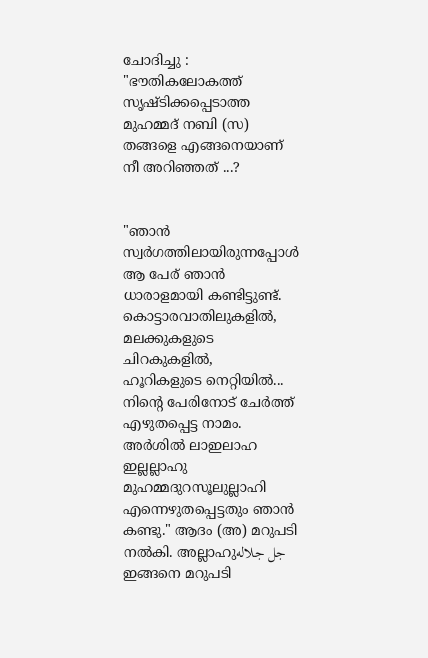ചോദിച്ചു : "ഭൗതികലോകത്ത് സൃഷ്ടിക്കപ്പെടാത്ത മുഹമ്മദ് നബി (സ) തങ്ങളെ എങ്ങനെയാണ് നീ അറിഞ്ഞത് ...?


"ഞാൻ സ്വർഗത്തിലായിരുന്നപ്പോൾ ആ പേര് ഞാൻ ധാരാളമായി കണ്ടിട്ടുണ്ട്. കൊട്ടാരവാതിലുകളിൽ, മലക്കുകളുടെ ചിറകുകളിൽ,  ഹൂറികളുടെ നെറ്റിയിൽ... നിന്റെ പേരിനോട് ചേർത്ത് എഴുതപ്പെട്ട നാമം. അർശിൽ ലാഇലാഹ ഇല്ലല്ലാഹു മുഹമ്മദുറസൂലുല്ലാഹി എന്നെഴുതപ്പെട്ടതും ഞാൻ കണ്ടു." ആദം (അ) മറുപടി നൽകി. അല്ലാഹുجل جلاله ഇങ്ങനെ മറുപടി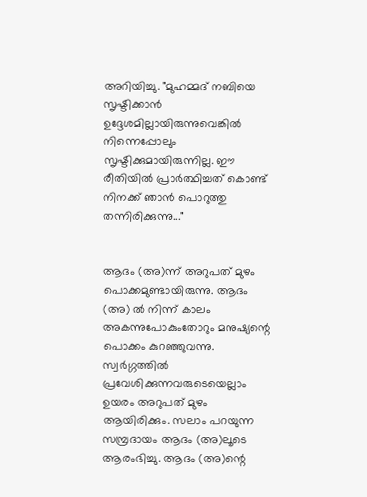അറിയിച്ചു. "മുഹമ്മദ് നബിയെ സൃഷ്ടിക്കാൻ ഉദ്ദേശമില്ലായിരുന്നുവെങ്കിൽ നിന്നെപ്പോലും സൃഷ്ടിക്കുമായിരുന്നില്ല. ഈ രീതിയിൽ പ്രാർത്ഥിച്ചത് കൊണ്ട് നിനക്ക് ഞാൻ പൊറുത്തു തന്നിരിക്കുന്നു..."


ആദം (അ)ന്ന് അറുപത് മുഴം പൊക്കമുണ്ടായിരുന്നു. ആദം (അ) ൽ നിന്ന് കാലം അകന്നുപോകുംതോറും മനുഷ്യന്റെ പൊക്കം കുറഞ്ഞുവന്നു. സ്വർഗ്ഗത്തിൽ പ്രവേശിക്കുന്നവരുടെയെല്ലാം ഉയരം അറുപത് മുഴം ആയിരിക്കും. സലാം പറയുന്ന സമ്പ്രദായം ആദം (അ)ലൂടെ ആരംഭിച്ചു. ആദം (അ)ന്റെ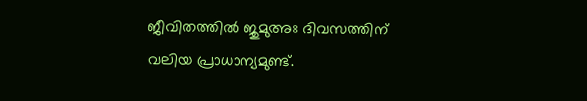ജീവിതത്തിൽ ജുമുഅഃ ദിവസത്തിന് വലിയ പ്രാധാന്യമുണ്ട്.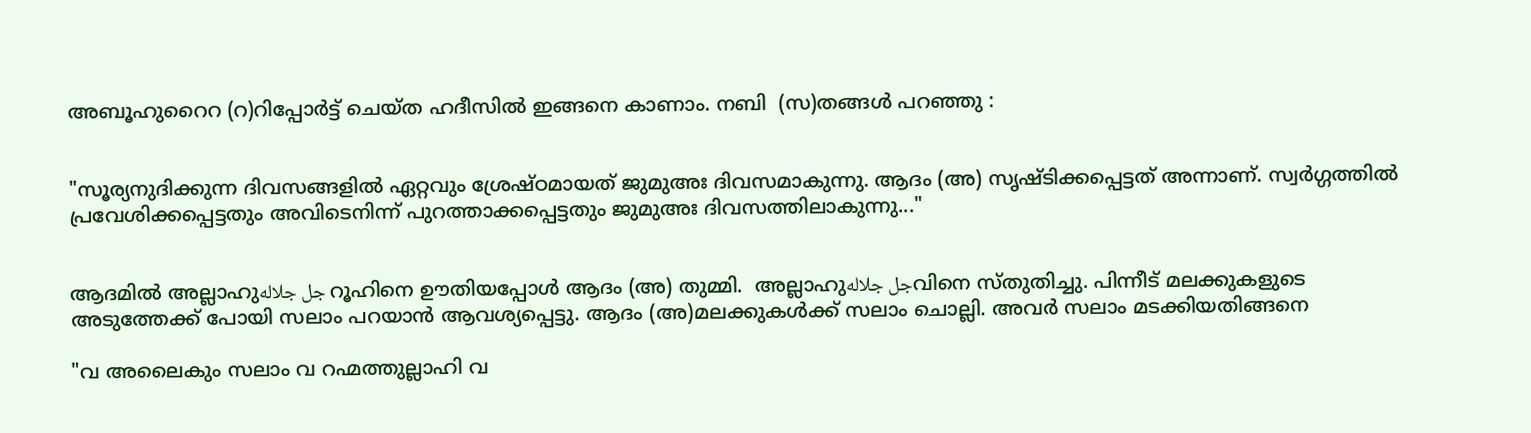അബൂഹുറൈറ (റ)റിപ്പോർട്ട് ചെയ്ത ഹദീസിൽ ഇങ്ങനെ കാണാം. നബി  (സ)തങ്ങൾ പറഞ്ഞു :


"സൂര്യനുദിക്കുന്ന ദിവസങ്ങളിൽ ഏറ്റവും ശ്രേഷ്ഠമായത് ജുമുഅഃ ദിവസമാകുന്നു. ആദം (അ) സൃഷ്ടിക്കപ്പെട്ടത് അന്നാണ്. സ്വർഗ്ഗത്തിൽ പ്രവേശിക്കപ്പെട്ടതും അവിടെനിന്ന് പുറത്താക്കപ്പെട്ടതും ജുമുഅഃ ദിവസത്തിലാകുന്നു..."


ആദമിൽ അല്ലാഹുجل جلاله റൂഹിനെ ഊതിയപ്പോൾ ആദം (അ) തുമ്മി.  അല്ലാഹുجل جلالهവിനെ സ്തുതിച്ചു. പിന്നീട് മലക്കുകളുടെ അടുത്തേക്ക് പോയി സലാം പറയാൻ ആവശ്യപ്പെട്ടു. ആദം (അ)മലക്കുകൾക്ക് സലാം ചൊല്ലി. അവർ സലാം മടക്കിയതിങ്ങനെ

"വ അലൈകും സലാം വ റഹ്മത്തുല്ലാഹി വ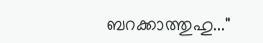ബറക്കാത്തുഹു..."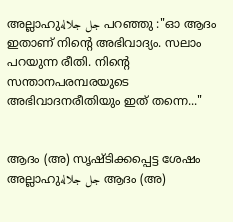അല്ലാഹുجل جلاله പറഞ്ഞു :"ഓ ആദം ഇതാണ് നിന്റെ അഭിവാദ്യം. സലാം പറയുന്ന രീതി. നിന്റെ സന്താനപരമ്പരയുടെ അഭിവാദനരീതിയും ഇത് തന്നെ..."


ആദം (അ) സൃഷ്ടിക്കപ്പെട്ട ശേഷം അല്ലാഹുجل جلاله ആദം (അ)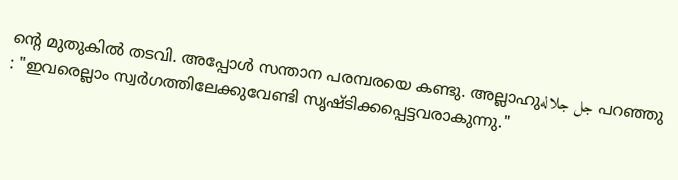ന്റെ മുതുകിൽ തടവി. അപ്പോൾ സന്താന പരമ്പരയെ കണ്ടു. അല്ലാഹുجل جلاله പറഞ്ഞു : "ഇവരെല്ലാം സ്വർഗത്തിലേക്കുവേണ്ടി സൃഷ്ടിക്കപ്പെട്ടവരാകുന്നു."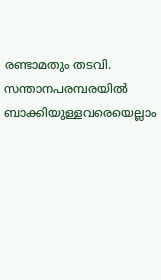രണ്ടാമതും തടവി. സന്താനപരമ്പരയിൽ ബാക്കിയുള്ളവരെയെല്ലാം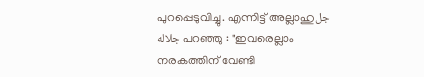പുറപ്പെടുവിച്ചു. എന്നിട്ട് അല്ലാഹുجل جلاله പറഞ്ഞു : "ഇവരെല്ലാം നരകത്തിന് വേണ്ടി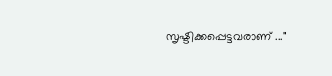സൃഷ്ടിക്കപ്പെട്ടവരാണ് ..."